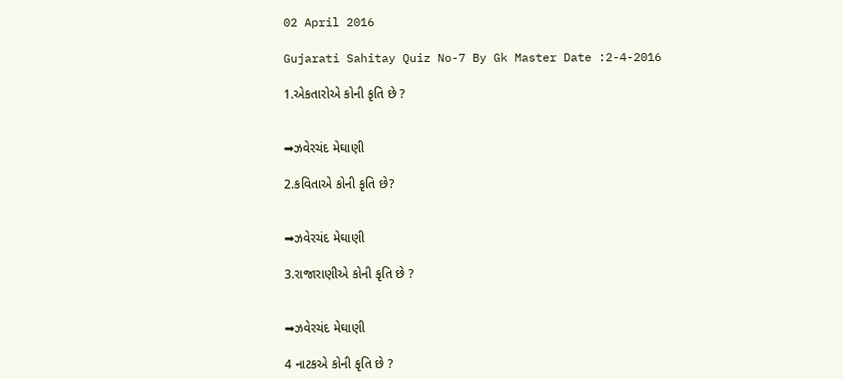02 April 2016

Gujarati Sahitay Quiz No-7 By Gk Master Date :2-4-2016

1.એકતારોએ કોની કૃતિ છે ?


➡ઝવેરચંદ મેઘાણી

2.કવિતાએ કોની કૃતિ છે?


➡ઝવેરચંદ મેઘાણી

3.રાજારાણીએ કોની કૃતિ છે ?


➡ઝવેરચંદ મેઘાણી

4 નાટકએ કોની કૃતિ છે ?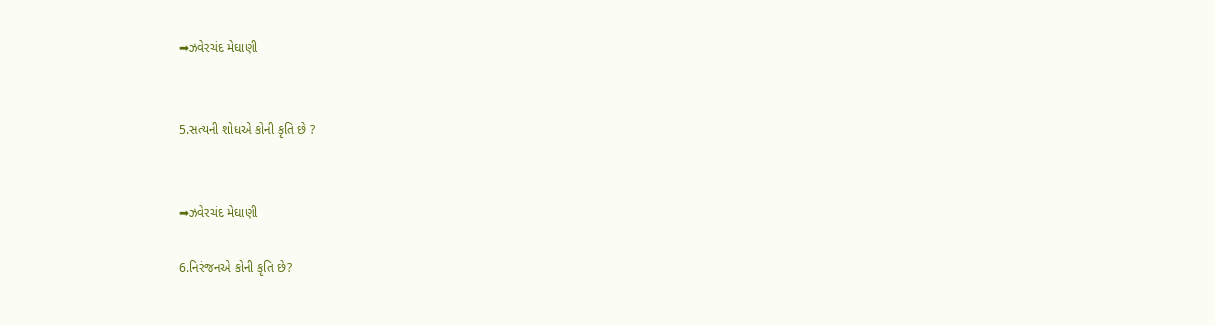➡ઝવેરચંદ મેઘાણી


5.સત્યની શોધએ કોની કૃતિ છે ?


➡ઝવેરચંદ મેઘાણી

6.નિરંજનએ કોની કૃતિ છે?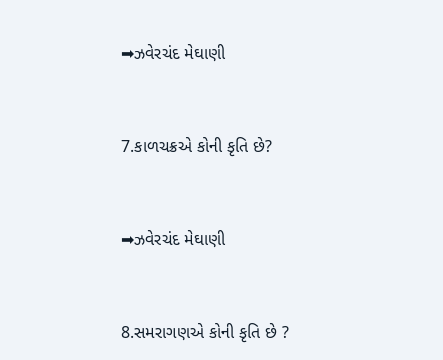➡ઝવેરચંદ મેઘાણી


7.કાળચક્રએ કોની કૃતિ છે?


➡ઝવેરચંદ મેઘાણી


8.સમરાગણએ કોની કૃતિ છે ?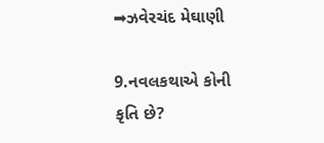➡ઝવેરચંદ મેઘાણી

9.નવલકથાએ કોની કૃતિ છે?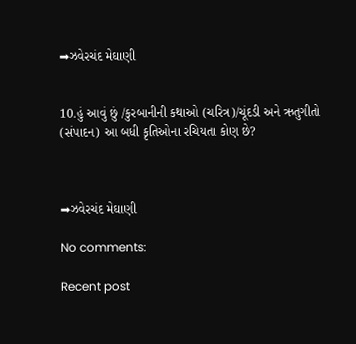➡ઝવેરચંદ મેઘાણી


10.હું આવું છું /કુરબાનીની કથાઓ (ચરિત્ર)/ચૂંદડી અને ઋતુગીતો (સંપાદન) આ બધી કૃતિઓના રચિયતા કોણ છે?



➡ઝવેરચંદ મેઘાણી

No comments:

Recent post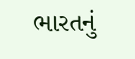ભારતનું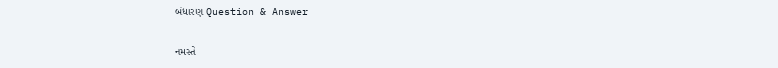બંધારણ Question & Answer

નમસ્તે